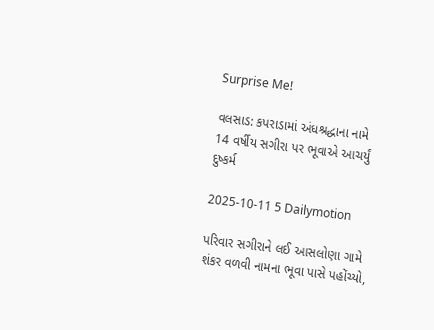Surprise Me!

વલસાડ: કપરાડામાં અંધશ્રદ્ધાના નામે 14 વર્ષીય સગીરા પર ભૂવાએ આચર્યું દુષ્કર્મ

2025-10-11 5 Dailymotion

પરિવાર સગીરાને લઈ આસલોણા ગામે શંકર વળવી નામના ભૂવા પાસે પહોંચ્યો,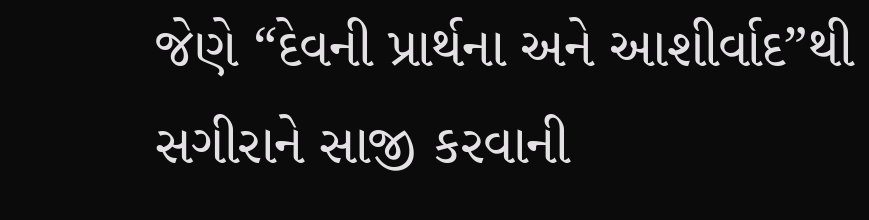જેણે “દેવની પ્રાર્થના અને આશીર્વાદ”થી સગીરાને સાજી કરવાની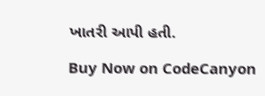ખાતરી આપી હતી.

Buy Now on CodeCanyon